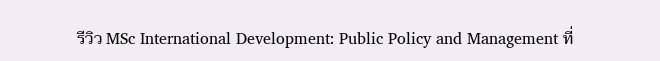รีวิว MSc International Development: Public Policy and Management ที่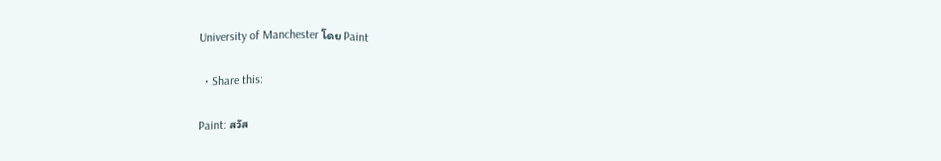University of Manchester โดย Paint

  • Share this:

Paint: สวัส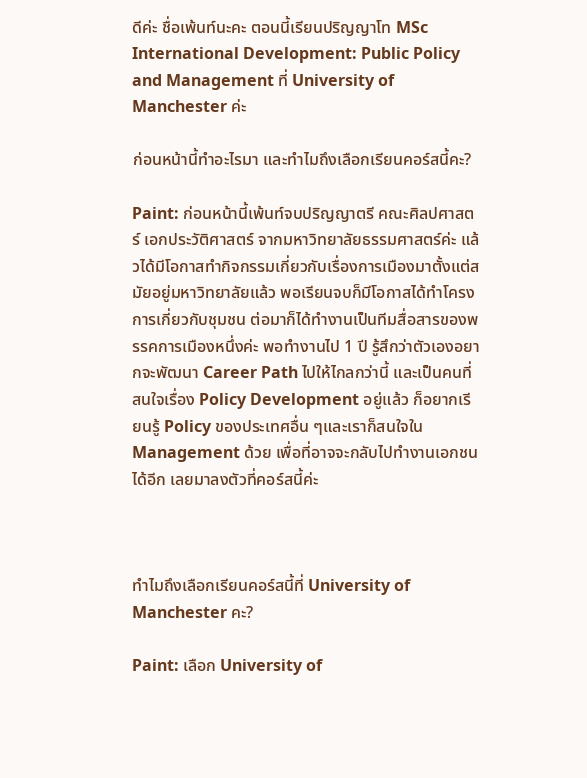ดีค่ะ ชื่อเพ้นท์นะคะ ตอนนี้เรียนปริญญาโท MSc International Development: Public Policy and Management ที่ University of Manchester ค่ะ

ก่อนหน้านี้ทำอะไรมา และทำไมถึงเลือกเรียนคอร์สนี้คะ?

Paint: ก่อนหน้านี้เพ้นท์จบปริญญาตรี คณะศิลปศาสตร์ เอกประวัติศาสตร์ จากมหาวิทยาลัยธรรมศาสตร์ค่ะ แล้วได้มีโอกาสทำกิจกรรมเกี่ยวกับเรื่องการเมืองมาตั้งแต่สมัยอยู่มหาวิทยาลัยแล้ว พอเรียนจบก็มีโอกาสได้ทำโครงการเกี่ยวกับชุมชน ต่อมาก็ได้ทำงานเป็นทีมสื่อสารของพรรคการเมืองหนึ่งค่ะ พอทำงานไป 1 ปี รู้สึกว่าตัวเองอยากจะพัฒนา Career Path ไปให้ไกลกว่านี้ และเป็นคนที่สนใจเรื่อง Policy Development อยู่แล้ว ก็อยากเรียนรู้ Policy ของประเทศอื่น ๆและเราก็สนใจใน Management ด้วย เพื่อที่อาจจะกลับไปทำงานเอกชนได้อีก เลยมาลงตัวที่คอร์สนี้ค่ะ



ทำไมถึงเลือกเรียนคอร์สนี้ที่ University of Manchester คะ?

Paint: เลือก University of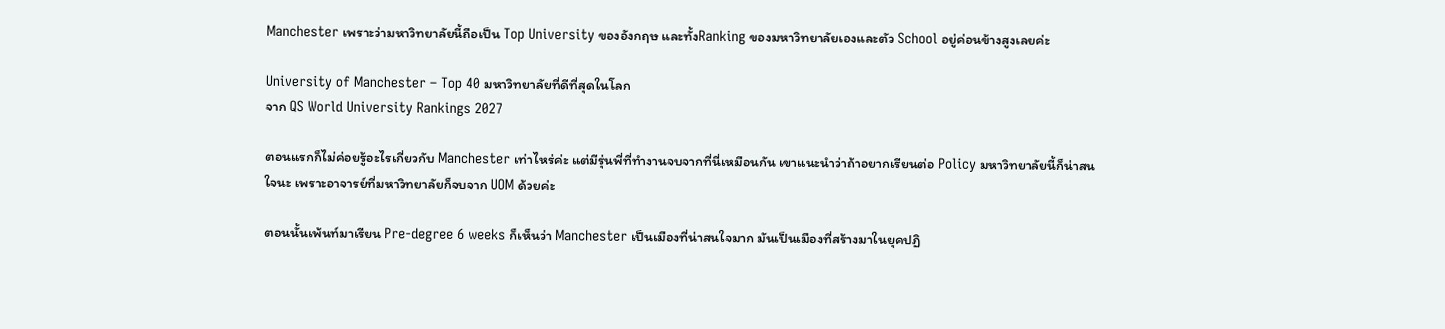Manchester เพราะว่ามหาวิทยาลัยนี้ถือเป็น Top University ของอังกฤษ และทั้งRanking ของมหาวิทยาลัยเองและตัว School อยู่ค่อนข้างสูงเลยค่ะ

University of Manchester – Top 40 มหาวิทยาลัยที่ดีที่สุดในโลก
จาก QS World University Rankings 2027

ตอนแรกก็ไม่ค่อยรู้อะไรเกี่ยวกับ Manchester เท่าไหร่ค่ะ แต่มีรุ่นพี่ที่ทำงานจบจากที่นี่เหมือนกัน เขาแนะนำว่าถ้าอยากเรียนต่อ Policy มหาวิทยาลัยนี้ก็น่าสนใจนะ เพราะอาจารย์ที่มหาวิทยาลัยก็จบจาก UOM ด้วยค่ะ

ตอนนั้นเพ้นท์มาเรียน Pre-degree 6 weeks ก็เห็นว่า Manchester เป็นเมืองที่น่าสนใจมาก มันเป็นเมืองที่สร้างมาในยุคปฏิ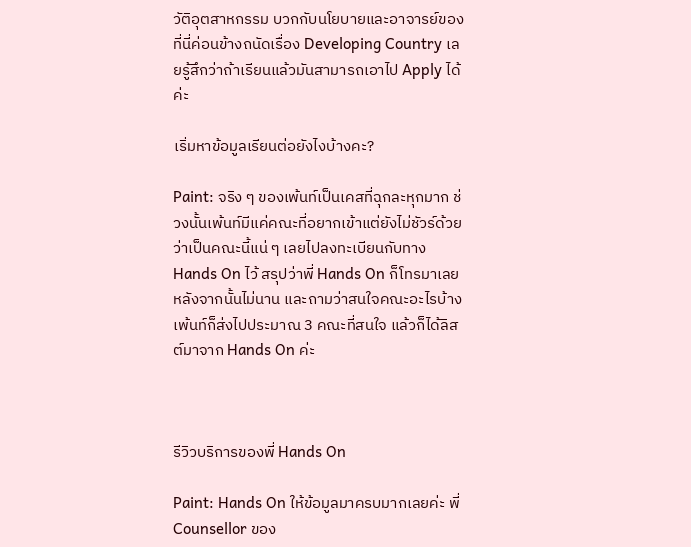วัติอุตสาหกรรม บวกกับนโยบายและอาจารย์ของที่นี่ค่อนข้างถนัดเรื่อง Developing Country เลยรู้สึกว่าถ้าเรียนแล้วมันสามารถเอาไป Apply ได้ค่ะ

เริ่มหาข้อมูลเรียนต่อยังไงบ้างคะ?

Paint: จริง ๆ ของเพ้นท์เป็นเคสที่ฉุกละหุกมาก ช่วงนั้นเพ้นท์มีแค่คณะที่อยากเข้าแต่ยังไม่ชัวร์ด้วยว่าเป็นคณะนี้แน่ ๆ เลยไปลงทะเบียนกับทาง Hands On ไว้ สรุปว่าพี่ Hands On ก็โทรมาเลยหลังจากนั้นไม่นาน และถามว่าสนใจคณะอะไรบ้าง เพ้นท์ก็ส่งไปประมาณ 3 คณะที่สนใจ แล้วก็ได้ลิสต์มาจาก Hands On ค่ะ



รีวิวบริการของพี่ Hands On

Paint: Hands On ให้ข้อมูลมาครบมากเลยค่ะ พี่ Counsellor ของ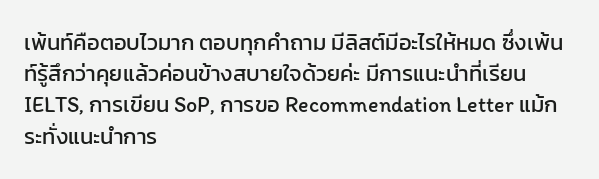เพ้นท์คือตอบไวมาก ตอบทุกคำถาม มีลิสต์มีอะไรให้หมด ซึ่งเพ้นท์รู้สึกว่าคุยแล้วค่อนข้างสบายใจด้วยค่ะ มีการแนะนำที่เรียน IELTS, การเขียน SoP, การขอ Recommendation Letter แม้กระทั่งแนะนำการ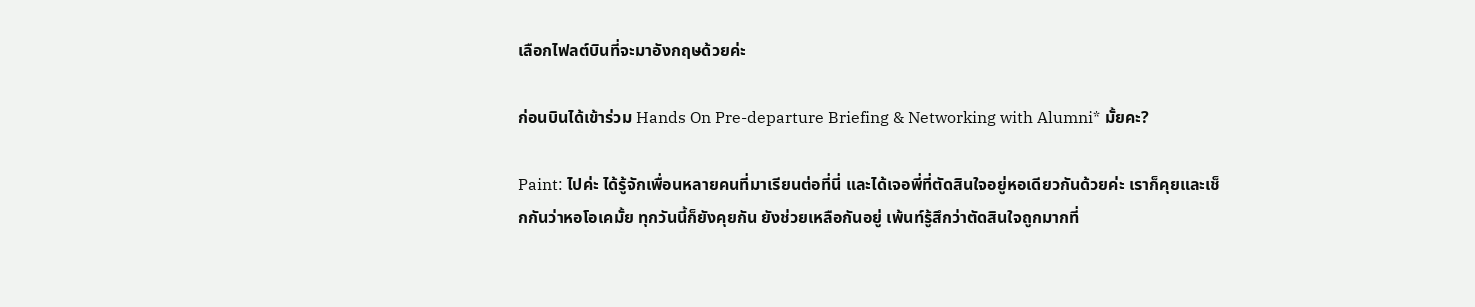เลือกไฟลต์บินที่จะมาอังกฤษด้วยค่ะ

ก่อนบินได้เข้าร่วม Hands On Pre-departure Briefing & Networking with Alumni* มั้ยคะ?

Paint: ไปค่ะ ได้รู้จักเพื่อนหลายคนที่มาเรียนต่อที่นี่ และได้เจอพี่ที่ตัดสินใจอยู่หอเดียวกันด้วยค่ะ เราก็คุยและเช็กกันว่าหอโอเคมั้ย ทุกวันนี้ก็ยังคุยกัน ยังช่วยเหลือกันอยู่ เพ้นท์รู้สึกว่าตัดสินใจถูกมากที่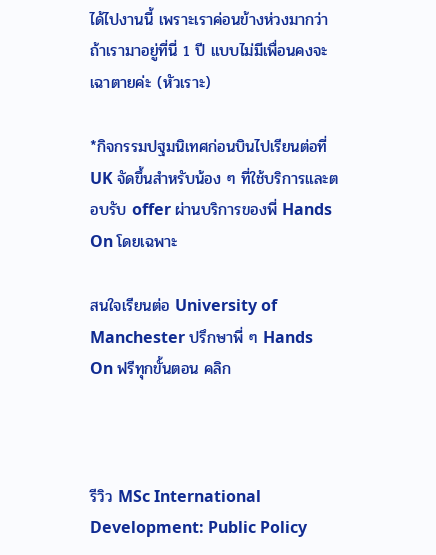ได้ไปงานนี้ เพราะเราค่อนข้างห่วงมากว่าถ้าเรามาอยู่ที่นี่ 1 ปี แบบไม่มีเพื่อนคงจะเฉาตายค่ะ (หัวเราะ)

*กิจกรรมปฐมนิเทศก่อนบินไปเรียนต่อที่ UK จัดขึ้นสำหรับน้อง ๆ ที่ใช้บริการและตอบรับ offer ผ่านบริการของพี่ Hands On โดยเฉพาะ

สนใจเรียนต่อ University of Manchester ปรึกษาพี่ ๆ Hands On ฟรีทุกขั้นตอน คลิก



รีวิว MSc International Development: Public Policy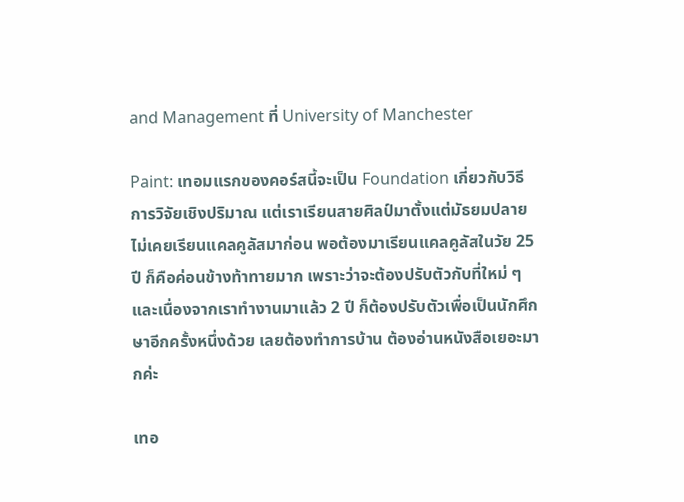and Management ที่ University of Manchester

Paint: เทอมแรกของคอร์สนี้จะเป็น Foundation เกี่ยวกับวิธีการวิจัยเชิงปริมาณ แต่เราเรียนสายศิลป์มาตั้งแต่มัธยมปลาย ไม่เคยเรียนแคลคูลัสมาก่อน พอต้องมาเรียนแคลคูลัสในวัย 25 ปี ก็คือค่อนข้างท้าทายมาก เพราะว่าจะต้องปรับตัวกับที่ใหม่ ๆ และเนื่องจากเราทำงานมาแล้ว 2 ปี ก็ต้องปรับตัวเพื่อเป็นนักศึกษาอีกครั้งหนึ่งด้วย เลยต้องทำการบ้าน ต้องอ่านหนังสือเยอะมากค่ะ

เทอ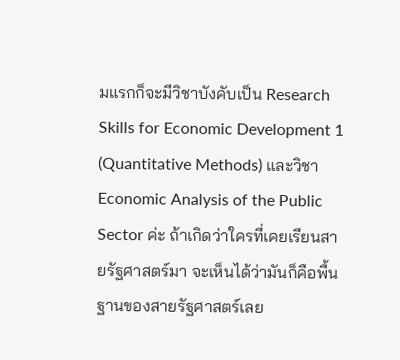มแรกก็จะมีวิชาบังคับเป็น Research Skills for Economic Development 1 (Quantitative Methods) และวิชา Economic Analysis of the Public Sector ค่ะ ถ้าเกิดว่าใครที่เคยเรียนสายรัฐศาสตร์มา จะเห็นได้ว่ามันก็คือพื้นฐานของสายรัฐศาสตร์เลย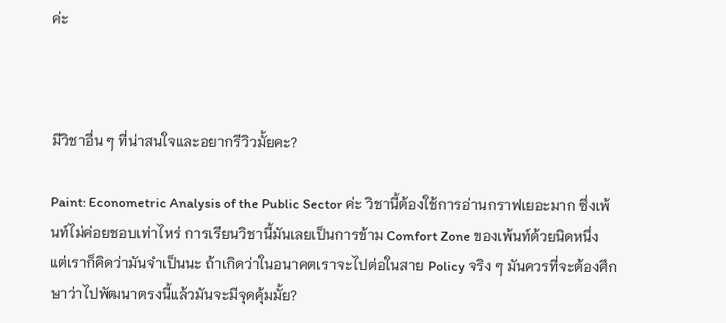ค่ะ



มีวิชาอื่น ๆ ที่น่าสนใจและอยากรีวิวมั้ยคะ?

Paint: Econometric Analysis of the Public Sector ค่ะ วิชานี้ต้องใช้การอ่านกราฟเยอะมาก ซึ่งเพ้นท์ไม่ค่อยชอบเท่าไหร่ การเรียนวิชานี้มันเลยเป็นการข้าม Comfort Zone ของเพ้นท์ด้วยนิดหนึ่ง แต่เราก็คิดว่ามันจำเป็นนะ ถ้าเกิดว่าในอนาคตเราจะไปต่อในสาย Policy จริง ๆ มันควรที่จะต้องศึกษาว่าไปพัฒนาตรงนี้แล้วมันจะมีจุดคุ้มมั้ย?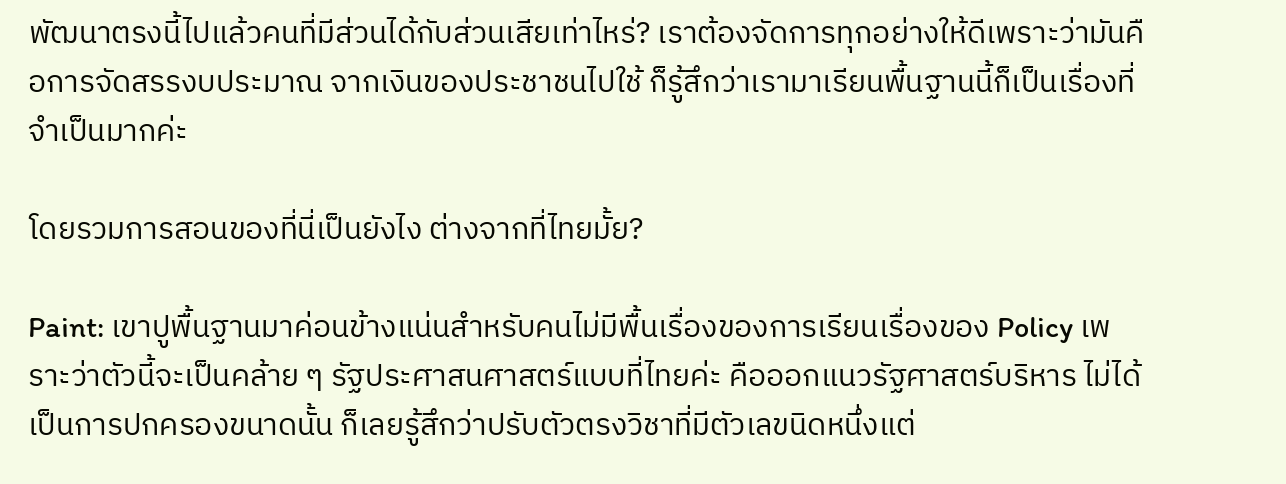พัฒนาตรงนี้ไปแล้วคนที่มีส่วนได้กับส่วนเสียเท่าไหร่? เราต้องจัดการทุกอย่างให้ดีเพราะว่ามันคือการจัดสรรงบประมาณ จากเงินของประชาชนไปใช้ ก็รู้สึกว่าเรามาเรียนพื้นฐานนี้ก็เป็นเรื่องที่จำเป็นมากค่ะ

โดยรวมการสอนของที่นี่เป็นยังไง ต่างจากที่ไทยมั้ย?

Paint: เขาปูพื้นฐานมาค่อนข้างแน่นสำหรับคนไม่มีพื้นเรื่องของการเรียนเรื่องของ Policy เพราะว่าตัวนี้จะเป็นคล้าย ๆ รัฐประศาสนศาสตร์แบบที่ไทยค่ะ คือออกแนวรัฐศาสตร์บริหาร ไม่ได้เป็นการปกครองขนาดนั้น ก็เลยรู้สึกว่าปรับตัวตรงวิชาที่มีตัวเลขนิดหนึ่งแต่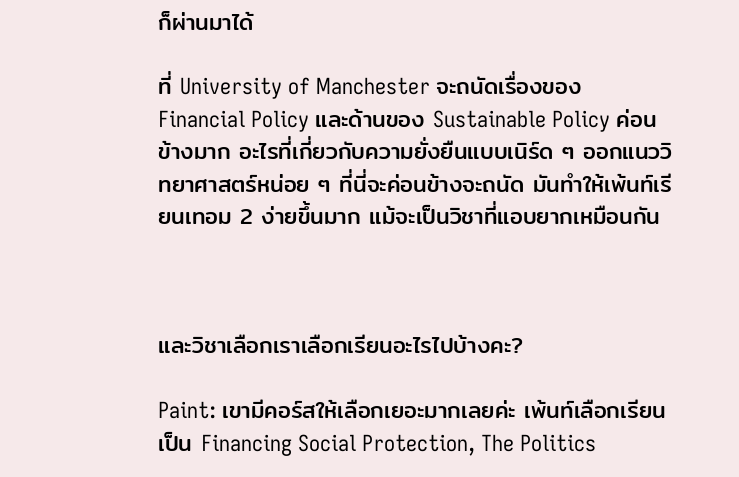ก็ผ่านมาได้

ที่ University of Manchester จะถนัดเรื่องของ Financial Policy และด้านของ Sustainable Policy ค่อนข้างมาก อะไรที่เกี่ยวกับความยั่งยืนแบบเนิร์ด ๆ ออกแนววิทยาศาสตร์หน่อย ๆ ที่นี่จะค่อนข้างจะถนัด มันทำให้เพ้นท์เรียนเทอม 2 ง่ายขึ้นมาก แม้จะเป็นวิชาที่แอบยากเหมือนกัน



และวิชาเลือกเราเลือกเรียนอะไรไปบ้างคะ?

Paint: เขามีคอร์สให้เลือกเยอะมากเลยค่ะ เพ้นท์เลือกเรียนเป็น Financing Social Protection, The Politics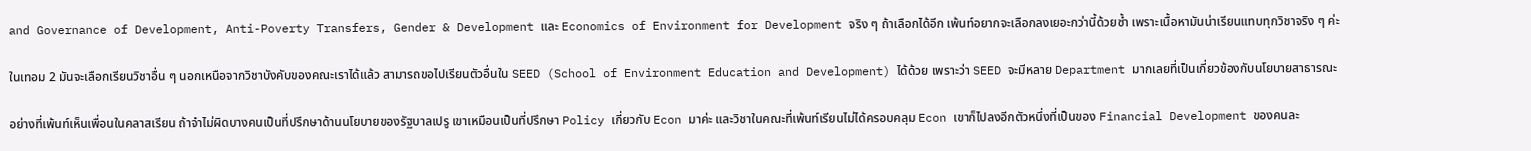and Governance of Development, Anti-Poverty Transfers, Gender & Development และ Economics of Environment for Development จริง ๆ ถ้าเลือกได้อีก เพ้นท์อยากจะเลือกลงเยอะกว่านี้ด้วยซ้ำ เพราะเนื้อหามันน่าเรียนแทบทุกวิชาจริง ๆ ค่ะ

ในเทอม 2 มันจะเลือกเรียนวิชาอื่น ๆ นอกเหนือจากวิชาบังคับของคณะเราได้แล้ว สามารถขอไปเรียนตัวอื่นใน SEED (School of Environment Education and Development) ได้ด้วย เพราะว่า SEED จะมีหลาย Department มากเลยที่เป็นเกี่ยวข้องกับนโยบายสาธารณะ

อย่างที่เพ้นท์เห็นเพื่อนในคลาสเรียน ถ้าจำไม่ผิดบางคนเป็นที่ปรึกษาด้านนโยบายของรัฐบาลเปรู เขาเหมือนเป็นที่ปรึกษา Policy เกี่ยวกับ Econ มาค่ะ และวิชาในคณะที่เพ้นท์เรียนไม่ได้ครอบคลุม Econ เขาก็ไปลงอีกตัวหนึ่งที่เป็นของ Financial Development ของคนละ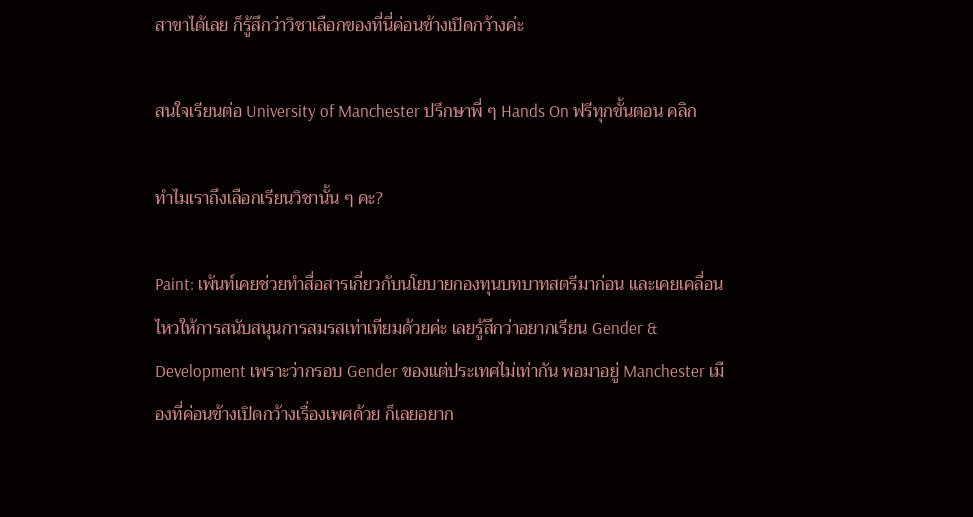สาขาได้เลย ก็รู้สึกว่าวิชาเลือกของที่นี่ค่อนข้างเปิดกว้างค่ะ

สนใจเรียนต่อ University of Manchester ปรึกษาพี่ ๆ Hands On ฟรีทุกขั้นตอน คลิก

ทำไมเราถึงเลือกเรียนวิชานั้น ๆ คะ?

Paint: เพ้นท์เคยช่วยทำสื่อสารเกี่ยวกับนโยบายกองทุนบทบาทสตรีมาก่อน และเคยเคลื่อนไหวให้การสนับสนุนการสมรสเท่าเทียมด้วยค่ะ เลยรู้สึกว่าอยากเรียน Gender & Development เพราะว่ากรอบ Gender ของแต่ประเทศไม่เท่ากัน พอมาอยู่ Manchester เมืองที่ค่อนข้างเปิดกว้างเรื่องเพศด้วย ก็เลยอยาก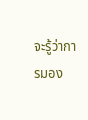จะรู้ว่าการมอง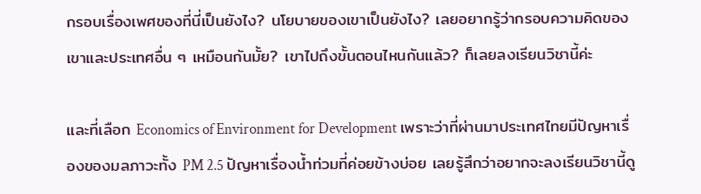กรอบเรื่องเพศของที่นี่เป็นยังไง? นโยบายของเขาเป็นยังไง? เลยอยากรู้ว่ากรอบความคิดของเขาและประเทศอื่น ๆ เหมือนกันมั้ย? เขาไปถึงขั้นตอนไหนกันแล้ว? ก็เลยลงเรียนวิชานี้ค่ะ

และที่เลือก Economics of Environment for Development เพราะว่าที่ผ่านมาประเทศไทยมีปัญหาเรื่องของมลภาวะทั้ง PM 2.5 ปัญหาเรื่องน้ำท่วมที่ค่อยข้างบ่อย เลยรู้สึกว่าอยากจะลงเรียนวิชานี้ดู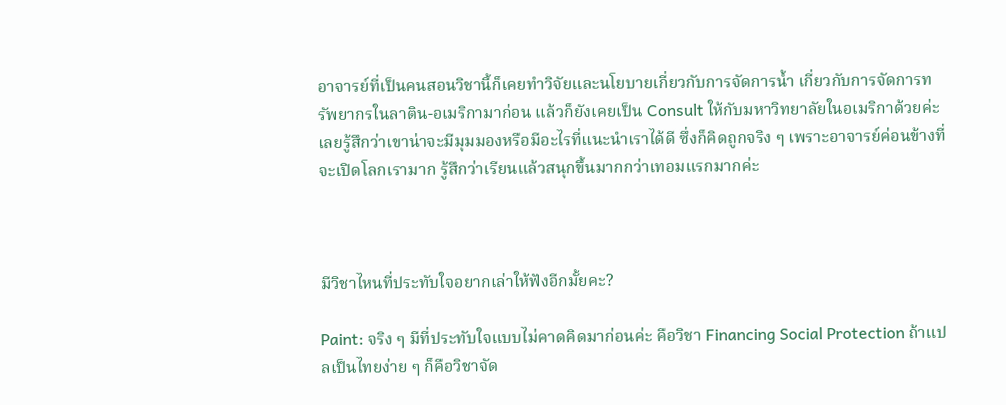อาจารย์ที่เป็นคนสอนวิชานี้ก็เคยทำวิจัยและนโยบายเกี่ยวกับการจัดการน้ำ เกี่ยวกับการจัดการทรัพยากรในลาติน-อเมริกามาก่อน แล้วก็ยังเคยเป็น Consult ให้กับมหาวิทยาลัยในอเมริกาด้วยค่ะ เลยรู้สึกว่าเขาน่าจะมีมุมมองหรือมีอะไรที่แนะนำเราได้ดี ซึ่งก็คิดถูกจริง ๆ เพราะอาจารย์ค่อนข้างที่จะเปิดโลกเรามาก รู้สึกว่าเรียนแล้วสนุกขึ้นมากกว่าเทอมแรกมากค่ะ



มีวิชาไหนที่ประทับใจอยากเล่าให้ฟังอีกมั้ยคะ?

Paint: จริง ๆ มีที่ประทับใจแบบไม่คาดคิดมาก่อนค่ะ คือวิชา Financing Social Protection ถ้าแปลเป็นไทยง่าย ๆ ก็คือวิชาจัด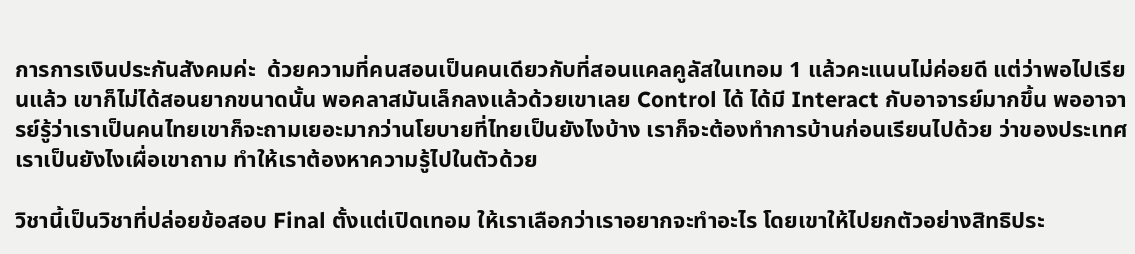การการเงินประกันสังคมค่ะ  ด้วยความที่คนสอนเป็นคนเดียวกับที่สอนแคลคูลัสในเทอม 1 แล้วคะแนนไม่ค่อยดี แต่ว่าพอไปเรียนแล้ว เขาก็ไม่ได้สอนยากขนาดนั้น พอคลาสมันเล็กลงแล้วด้วยเขาเลย Control ได้ ได้มี Interact กับอาจารย์มากขึ้น พออาจารย์รู้ว่าเราเป็นคนไทยเขาก็จะถามเยอะมากว่านโยบายที่ไทยเป็นยังไงบ้าง เราก็จะต้องทำการบ้านก่อนเรียนไปด้วย ว่าของประเทศเราเป็นยังไงเผื่อเขาถาม ทำให้เราต้องหาความรู้ไปในตัวด้วย

วิชานี้เป็นวิชาที่ปล่อยข้อสอบ Final ตั้งแต่เปิดเทอม ให้เราเลือกว่าเราอยากจะทำอะไร โดยเขาให้ไปยกตัวอย่างสิทธิประ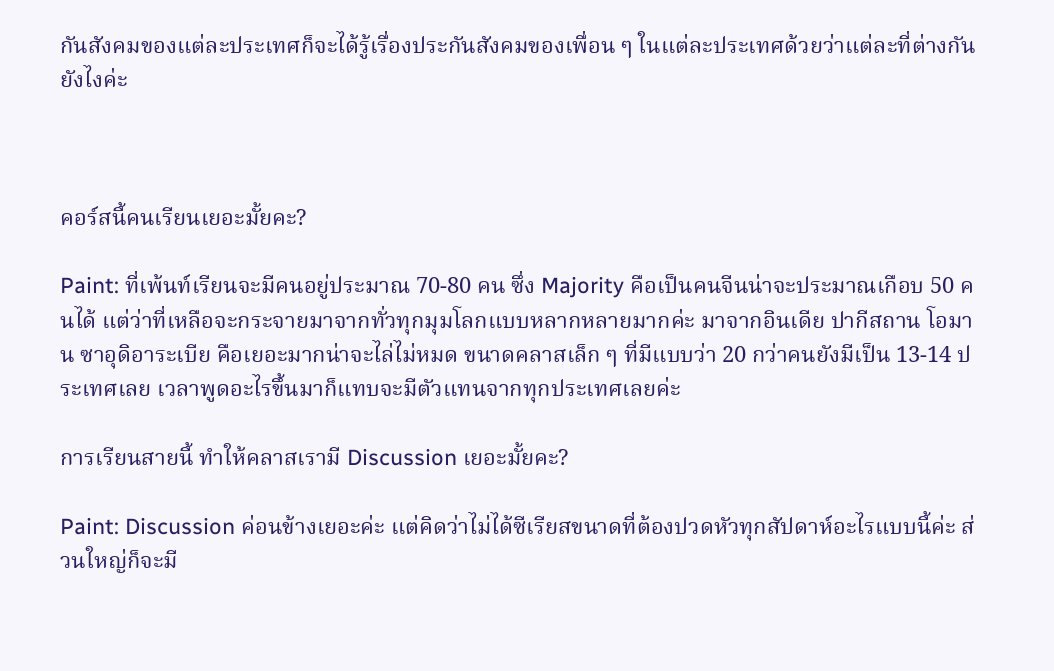กันสังคมของแต่ละประเทศก็จะได้รู้เรื่องประกันสังคมของเพื่อน ๆ ในแต่ละประเทศด้วยว่าแต่ละที่ต่างกันยังไงค่ะ



คอร์สนี้คนเรียนเยอะมั้ยคะ?

Paint: ที่เพ้นท์เรียนจะมีคนอยู่ประมาณ 70-80 คน ซึ่ง Majority คือเป็นคนจีนน่าจะประมาณเกือบ 50 คนได้ แต่ว่าที่เหลือจะกระจายมาจากทั่วทุกมุมโลกแบบหลากหลายมากค่ะ มาจากอินเดีย ปากีสถาน โอมาน ซาอุดิอาระเบีย คือเยอะมากน่าจะไล่ไม่หมด ขนาดคลาสเล็ก ๆ ที่มีแบบว่า 20 กว่าคนยังมีเป็น 13-14 ประเทศเลย เวลาพูดอะไรขึ้นมาก็แทบจะมีตัวแทนจากทุกประเทศเลยค่ะ

การเรียนสายนี้ ทำให้คลาสเรามี Discussion เยอะมั้ยคะ?

Paint: Discussion ค่อนข้างเยอะค่ะ แต่คิดว่าไม่ได้ซีเรียสขนาดที่ต้องปวดหัวทุกสัปดาห์อะไรแบบนี้ค่ะ ส่วนใหญ่ก็จะมี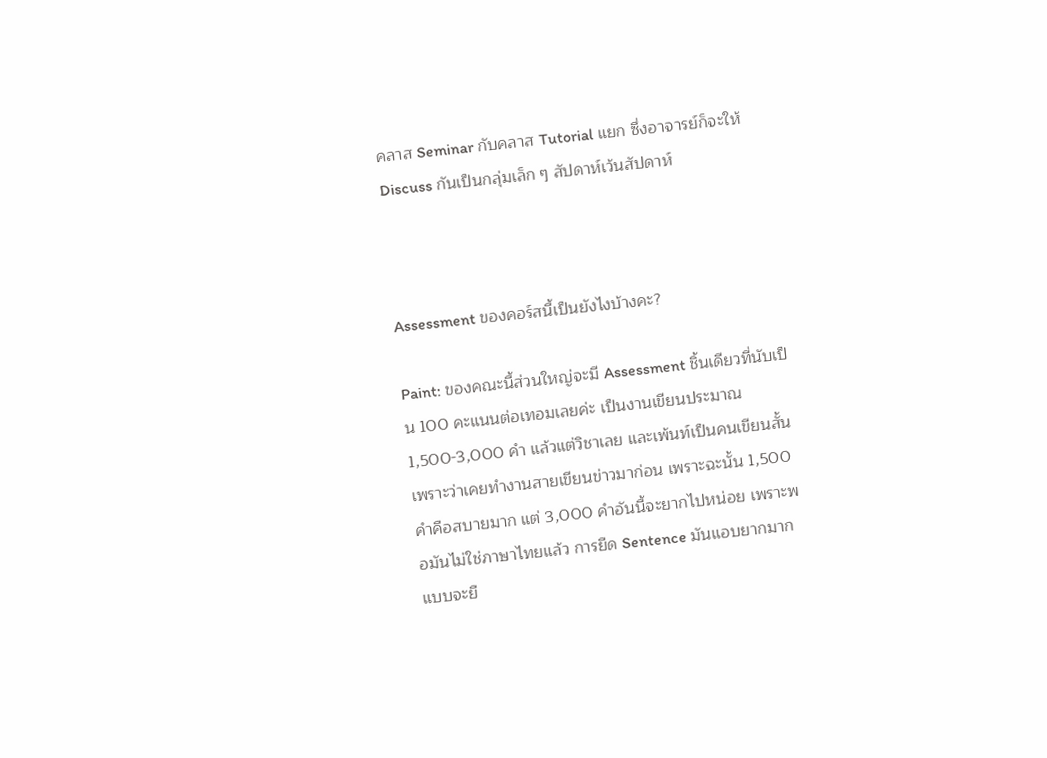คลาส Seminar กับคลาส Tutorial แยก ซึ่งอาจารย์ก็จะให้ Discuss กันเป็นกลุ่มเล็ก ๆ สัปดาห์เว้นสัปดาห์



Assessment ของคอร์สนี้เป็นยังไงบ้างคะ?

Paint: ของคณะนี้ส่วนใหญ่จะมี Assessment ชิ้นเดียวที่นับเป็น 100 คะแนนต่อเทอมเลยค่ะ เป็นงานเขียนประมาณ 1,500-3,000 คำ แล้วแต่วิชาเลย และเพ้นท์เป็นคนเขียนสั้น เพราะว่าเคยทำงานสายเขียนข่าวมาก่อน เพราะฉะนั้น 1,500 คำคือสบายมาก แต่ 3,000 คำอันนี้จะยากไปหน่อย เพราะพอมันไม่ใช่ภาษาไทยแล้ว การยืด Sentence มันแอบยากมาก แบบจะยื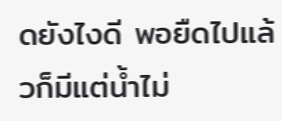ดยังไงดี พอยืดไปแล้วก็มีแต่น้ำไม่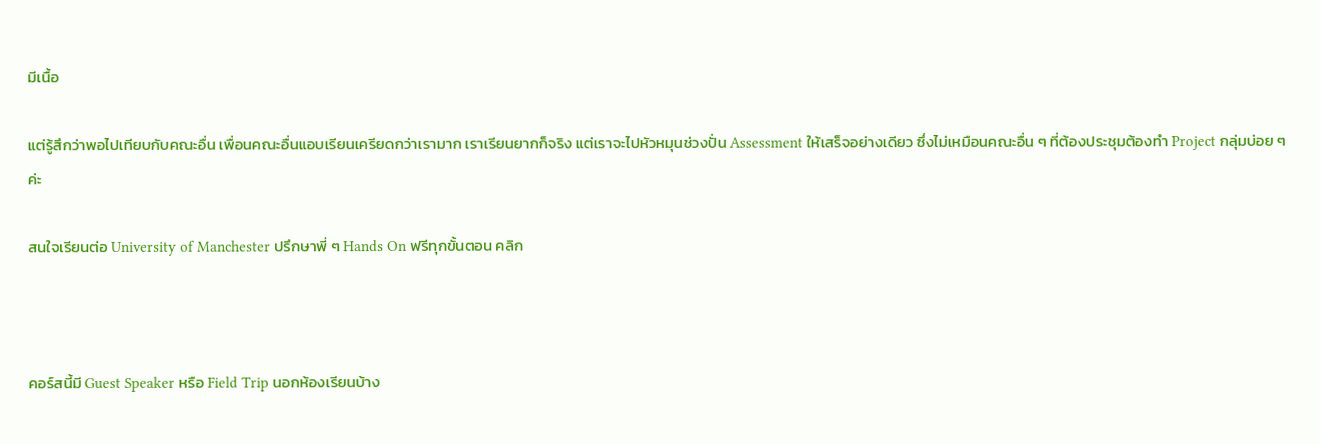มีเนื้อ

แต่รู้สึกว่าพอไปเทียบกับคณะอื่น เพื่อนคณะอื่นแอบเรียนเครียดกว่าเรามาก เราเรียนยากก็จริง แต่เราจะไปหัวหมุนช่วงปั่น Assessment ให้เสร็จอย่างเดียว ซึ่งไม่เหมือนคณะอื่น ๆ ที่ต้องประชุมต้องทำ Project กลุ่มบ่อย ๆ ค่ะ

สนใจเรียนต่อ University of Manchester ปรึกษาพี่ ๆ Hands On ฟรีทุกขั้นตอน คลิก



คอร์สนี้มี Guest Speaker หรือ Field Trip นอกห้องเรียนบ้าง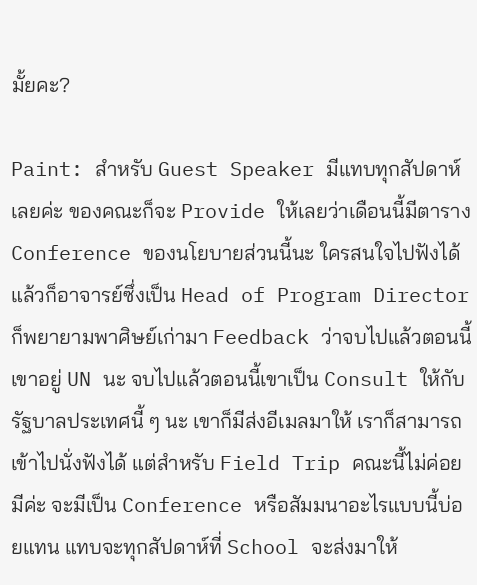มั้ยคะ?

Paint: สำหรับ Guest Speaker มีแทบทุกสัปดาห์เลยค่ะ ของคณะก็จะ Provide ให้เลยว่าเดือนนี้มีตาราง Conference ของนโยบายส่วนนี้นะ ใครสนใจไปฟังได้ แล้วก็อาจารย์ซึ่งเป็น Head of Program Director ก็พยายามพาศิษย์เก่ามา Feedback ว่าจบไปแล้วตอนนี้เขาอยู่ UN นะ จบไปแล้วตอนนี้เขาเป็น Consult ให้กับรัฐบาลประเทศนี้ ๆ นะ เขาก็มีส่งอีเมลมาให้ เราก็สามารถเข้าไปนั่งฟังได้ แต่สำหรับ Field Trip คณะนี้ไม่ค่อยมีค่ะ จะมีเป็น Conference หรือสัมมนาอะไรแบบนี้บ่อยแทน แทบจะทุกสัปดาห์ที่ School จะส่งมาให้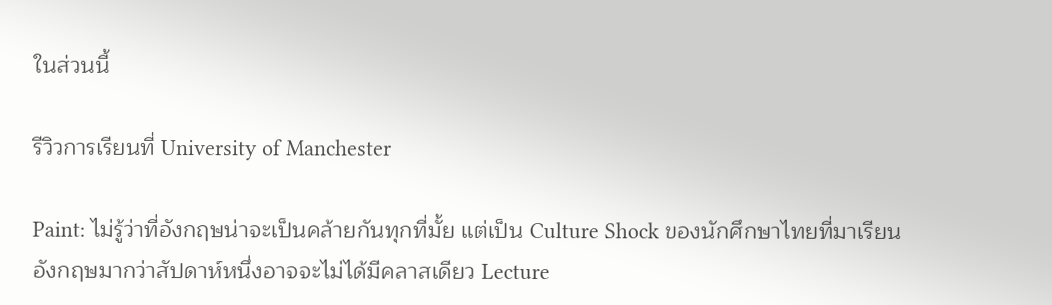ในส่วนนี้

รีวิวการเรียนที่ University of Manchester

Paint: ไม่รู้ว่าที่อังกฤษน่าจะเป็นคล้ายกันทุกที่มั้ย แต่เป็น Culture Shock ของนักศึกษาไทยที่มาเรียนอังกฤษมากว่าสัปดาห์หนึ่งอาจจะไม่ได้มีคลาสเดียว Lecture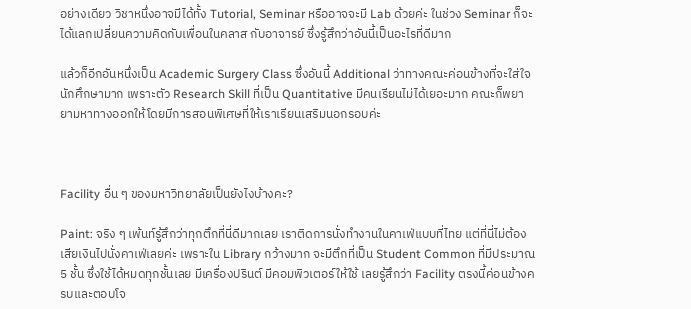อย่างเดียว วิชาหนึ่งอาจมีได้ทั้ง Tutorial, Seminar หรืออาจจะมี Lab ด้วยค่ะ ในช่วง Seminar ก็จะได้แลกเปลี่ยนความคิดกับเพื่อนในคลาส กับอาจารย์ ซึ่งรู้สึกว่าอันนี้เป็นอะไรที่ดีมาก

แล้วก็อีกอันหนึ่งเป็น Academic Surgery Class ซึ่งอันนี้ Additional ว่าทางคณะค่อนข้างที่จะใส่ใจนักศึกษามาก เพราะตัว Research Skill ที่เป็น Quantitative มีคนเรียนไม่ได้เยอะมาก คณะก็พยายามหาทางออกให้โดยมีการสอนพิเศษที่ให้เราเรียนเสริมนอกรอบค่ะ



Facility อื่น ๆ ของมหาวิทยาลัยเป็นยังไงบ้างคะ?

Paint: จริง ๆ เพ้นท์รู้สึกว่าทุกตึกที่นี่ดีมากเลย เราติดการนั่งทำงานในคาเฟ่แบบที่ไทย แต่ที่นี่ไม่ต้องเสียเงินไปนั่งคาเฟ่เลยค่ะ เพราะใน Library กว้างมาก จะมีตึกที่เป็น Student Common ที่มีประมาณ 5 ชั้น ซึ่งใช้ได้หมดทุกชั้นเลย มีเครื่องปรินต์ มีคอมพิวเตอร์ให้ใช้ เลยรู้สึกว่า Facility ตรงนี้ค่อนข้างครบและตอบโจ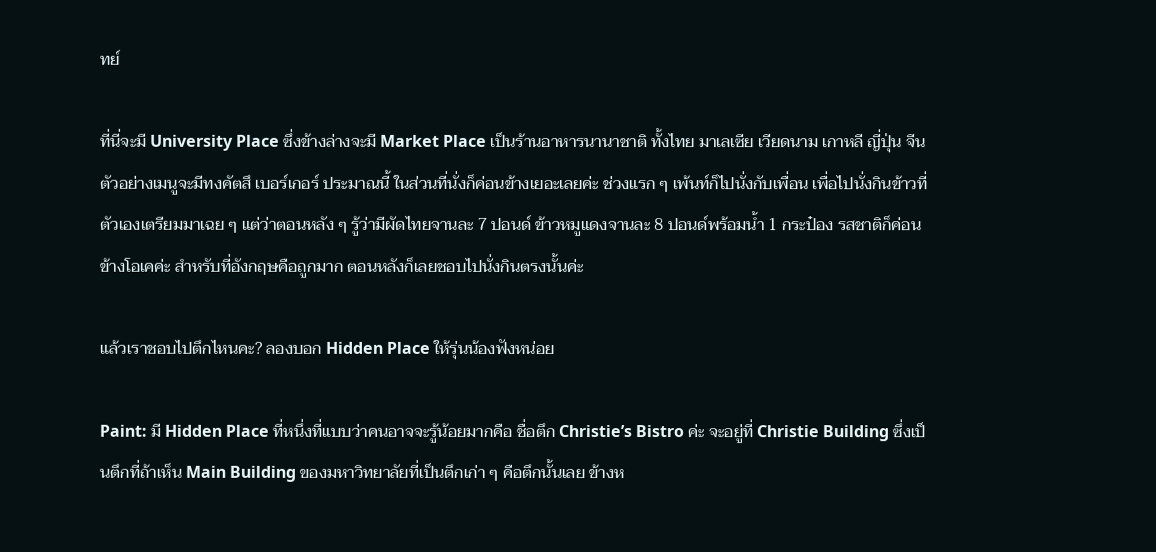ทย์

ที่นี่จะมี University Place ซึ่งข้างล่างจะมี Market Place เป็นร้านอาหารนานาชาติ ทั้งไทย มาเลเซีย เวียดนาม เกาหลี ญี่ปุ่น จีน ตัวอย่างเมนูจะมีทงคัตสึ เบอร์เกอร์ ประมาณนี้ ในส่วนที่นั่งก็ค่อนข้างเยอะเลยค่ะ ช่วงแรก ๆ เพ้นท์ก็ไปนั่งกับเพื่อน เพื่อไปนั่งกินข้าวที่ตัวเองเตรียมมาเฉย ๆ แต่ว่าตอนหลัง ๆ รู้ว่ามีผัดไทยจานละ 7 ปอนด์ ข้าวหมูแดงจานละ 8 ปอนด์พร้อมน้ำ 1 กระป๋อง รสชาติก็ค่อนข้างโอเคค่ะ สำหรับที่อังกฤษคือถูกมาก ตอนหลังก็เลยชอบไปนั่งกินตรงนั้นค่ะ

แล้วเราชอบไปตึกไหนคะ? ลองบอก Hidden Place ให้รุ่นน้องฟังหน่อย

Paint: มี Hidden Place ที่หนึ่งที่แบบว่าคนอาจจะรู้น้อยมากคือ ชื่อตึก Christie’s Bistro ค่ะ จะอยู่ที่ Christie Building ซึ่งเป็นตึกที่ถ้าเห็น Main Building ของมหาวิทยาลัยที่เป็นตึกเก่า ๆ คือตึกนั้นเลย ข้างห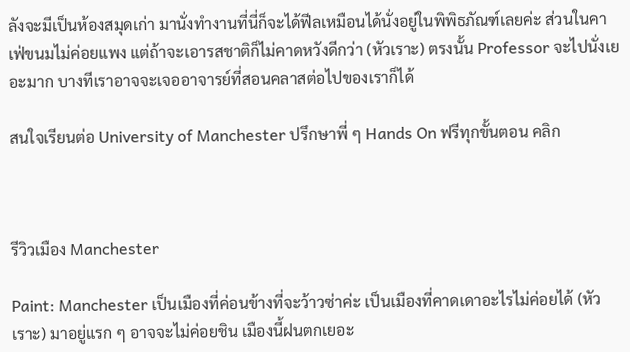ลังจะมีเป็นห้องสมุดเก่า มานั่งทำงานที่นี่ก็จะได้ฟีลเหมือนได้นั่งอยู่ในพิพิธภัณฑ์เลยค่ะ ส่วนในคาเฟ่ขนมไม่ค่อยแพง แต่ถ้าจะเอารสชาติก็ไม่คาดหวังดีกว่า (หัวเราะ) ตรงนั้น Professor จะไปนั่งเยอะมาก บางทีเราอาจจะเจออาจารย์ที่สอนคลาสต่อไปของเราก็ได้

สนใจเรียนต่อ University of Manchester ปรึกษาพี่ ๆ Hands On ฟรีทุกขั้นตอน คลิก



รีวิวเมือง Manchester

Paint: Manchester เป็นเมืองที่ค่อนข้างที่จะว้าวซ่าค่ะ เป็นเมืองที่คาดเดาอะไรไม่ค่อยได้ (หัวเราะ) มาอยู่แรก ๆ อาจจะไม่ค่อยชิน เมืองนี้ฝนตกเยอะ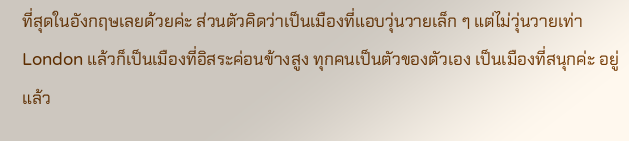ที่สุดในอังกฤษเลยด้วยค่ะ ส่วนตัวคิดว่าเป็นเมืองที่แอบวุ่นวายเล็ก ๆ แต่ไม่วุ่นวายเท่า London แล้วก็เป็นเมืองที่อิสระค่อนข้างสูง ทุกคนเป็นตัวของตัวเอง เป็นเมืองที่สนุกค่ะ อยู่แล้ว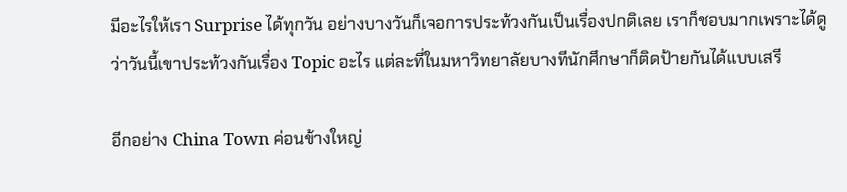มีอะไรให้เรา Surprise ได้ทุกวัน อย่างบางวันก็เจอการประท้วงกันเป็นเรื่องปกติเลย เราก็ชอบมากเพราะได้ดูว่าวันนี้เขาประท้วงกันเรื่อง Topic อะไร แต่ละที่ในมหาวิทยาลัยบางทีนักศึกษาก็ติดป้ายกันได้แบบเสรี

อีกอย่าง China Town ค่อนข้างใหญ่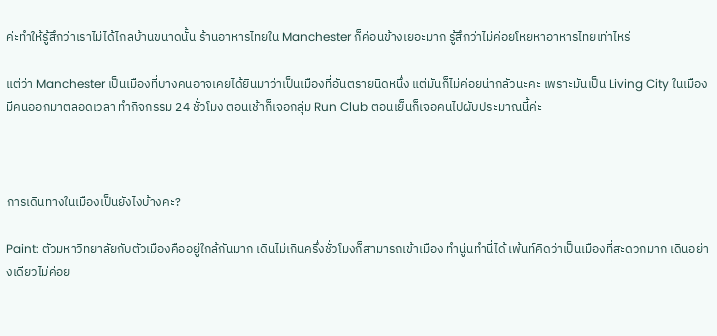ค่ะทำให้รู้สึกว่าเราไม่ได้ไกลบ้านขนาดนั้น ร้านอาหารไทยใน Manchester ก็ค่อนข้างเยอะมาก รู้สึกว่าไม่ค่อยโหยหาอาหารไทยเท่าไหร่

แต่ว่า Manchester เป็นเมืองที่บางคนอาจเคยได้ยินมาว่าเป็นเมืองที่อันตรายนิดหนึ่ง แต่มันก็ไม่ค่อยน่ากลัวนะคะ เพราะมันเป็น Living City ในเมืองมีคนออกมาตลอดเวลา ทำกิจกรรม 24 ชั่วโมง ตอนเช้าก็เจอกลุ่ม Run Club ตอนเย็นก็เจอคนไปผับประมาณนี้ค่ะ



การเดินทางในเมืองเป็นยังไงบ้างคะ?

Paint: ตัวมหาวิทยาลัยกับตัวเมืองคืออยู่ใกล้กันมาก เดินไม่เกินครึ่งชั่วโมงก็สามารถเข้าเมือง ทำนู่นทำนี่ได้ เพ้นท์คิดว่าเป็นเมืองที่สะดวกมาก เดินอย่างเดียวไม่ค่อย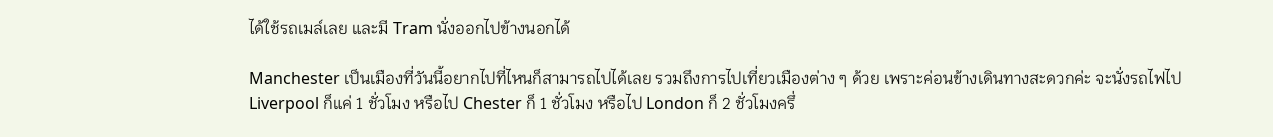ได้ใช้รถเมล์เลย และมี Tram นั่งออกไปข้างนอกได้

Manchester เป็นเมืองที่วันนี้อยากไปที่ไหนก็สามารถไปได้เลย รวมถึงการไปเที่ยวเมืองต่าง ๆ ด้วย เพราะค่อนข้างเดินทางสะดวกค่ะ จะนั่งรถไฟไป Liverpool ก็แค่ 1 ชั่วโมง หรือไป Chester ก็ 1 ชั่วโมง หรือไป London ก็ 2 ชั่วโมงครึ่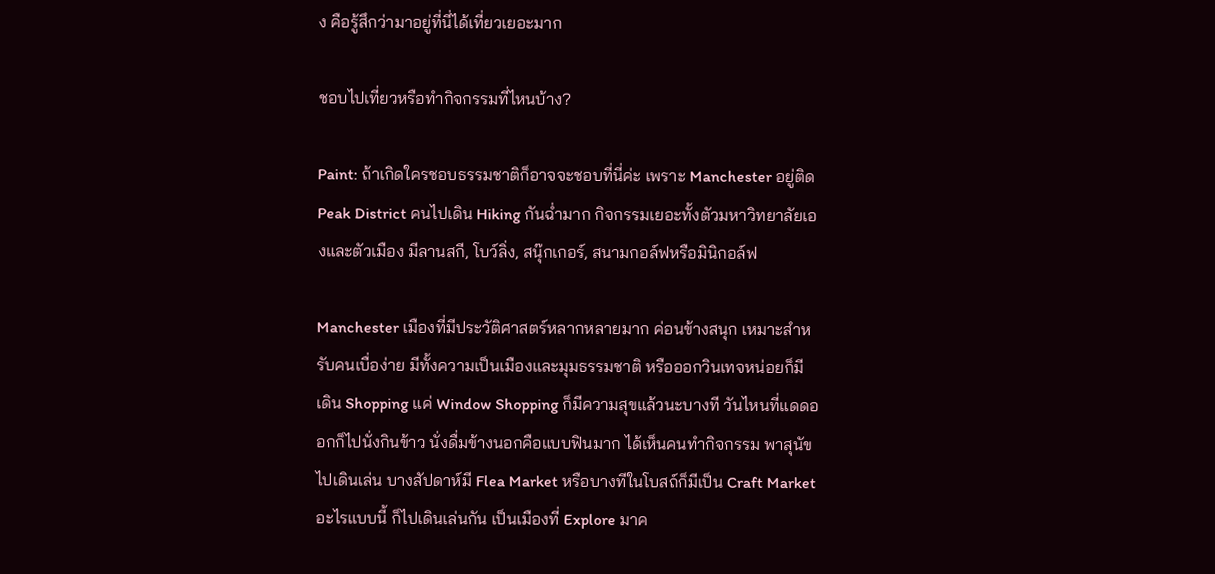ง คือรู้สึกว่ามาอยู่ที่นี่ได้เที่ยวเยอะมาก

ชอบไปเที่ยวหรือทำกิจกรรมที่ไหนบ้าง?

Paint: ถ้าเกิดใครชอบธรรมชาติก็อาจจะชอบที่นี่ค่ะ เพราะ Manchester อยู่ติด Peak District คนไปเดิน Hiking กันฉ่ำมาก กิจกรรมเยอะทั้งตัวมหาวิทยาลัยเองและตัวเมือง มีลานสกี, โบว์ลิ่ง, สนุ๊กเกอร์, สนามกอล์ฟหรือมินิกอล์ฟ

Manchester เมืองที่มีประวัติศาสตร์หลากหลายมาก ค่อนข้างสนุก เหมาะสำหรับคนเบื่อง่าย มีทั้งความเป็นเมืองและมุมธรรมชาติ หรือออกวินเทจหน่อยก็มี เดิน Shopping แค่ Window Shopping ก็มีความสุขแล้วนะบางที วันไหนที่แดดออกก็ไปนั่งกินข้าว นั่งดื่มข้างนอกคือแบบฟินมาก ได้เห็นคนทำกิจกรรม พาสุนัขไปเดินเล่น บางสัปดาห์มี Flea Market หรือบางทีในโบสถ์ก็มีเป็น Craft Market อะไรแบบนี้ ก็ไปเดินเล่นกัน เป็นเมืองที่ Explore มาค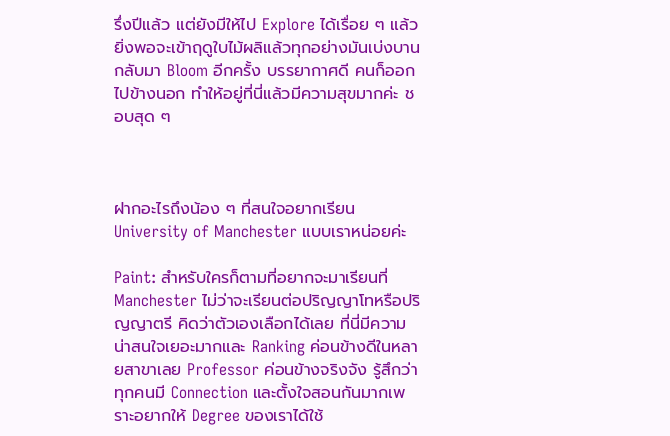รึ่งปีแล้ว แต่ยังมีให้ไป Explore ได้เรื่อย ๆ แล้วยิ่งพอจะเข้าฤดูใบไม้ผลิแล้วทุกอย่างมันเบ่งบาน กลับมา Bloom อีกครั้ง บรรยากาศดี คนก็ออกไปข้างนอก ทำให้อยู่ที่นี่แล้วมีความสุขมากค่ะ ชอบสุด ๆ



ฝากอะไรถึงน้อง ๆ ที่สนใจอยากเรียน University of Manchester แบบเราหน่อยค่ะ

Paint: สำหรับใครก็ตามที่อยากจะมาเรียนที่ Manchester ไม่ว่าจะเรียนต่อปริญญาโทหรือปริญญาตรี คิดว่าตัวเองเลือกได้เลย ที่นี่มีความน่าสนใจเยอะมากและ Ranking ค่อนข้างดีในหลายสาขาเลย Professor ค่อนข้างจริงจัง รู้สึกว่าทุกคนมี Connection และตั้งใจสอนกันมากเพราะอยากให้ Degree ของเราได้ใช้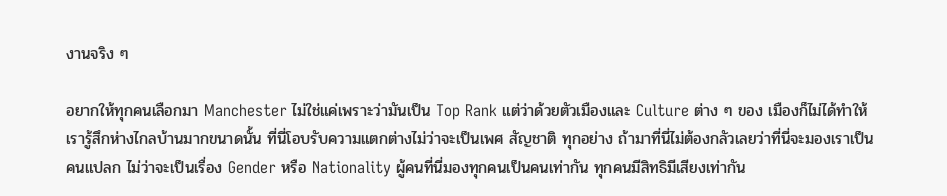งานจริง ๆ

อยากให้ทุกคนเลือกมา Manchester ไม่ใช่แค่เพราะว่ามันเป็น Top Rank แต่ว่าด้วยตัวเมืองและ Culture ต่าง ๆ ของ เมืองก็ไม่ได้ทำให้เรารู้สึกห่างไกลบ้านมากขนาดนั้น ที่นี่โอบรับความแตกต่างไม่ว่าจะเป็นเพศ สัญชาติ ทุกอย่าง ถ้ามาที่นี่ไม่ต้องกลัวเลยว่าที่นี่จะมองเราเป็นคนแปลก ไม่ว่าจะเป็นเรื่อง Gender หรือ Nationality ผู้คนที่นี่มองทุกคนเป็นคนเท่ากัน ทุกคนมีสิทธิมีเสียงเท่ากัน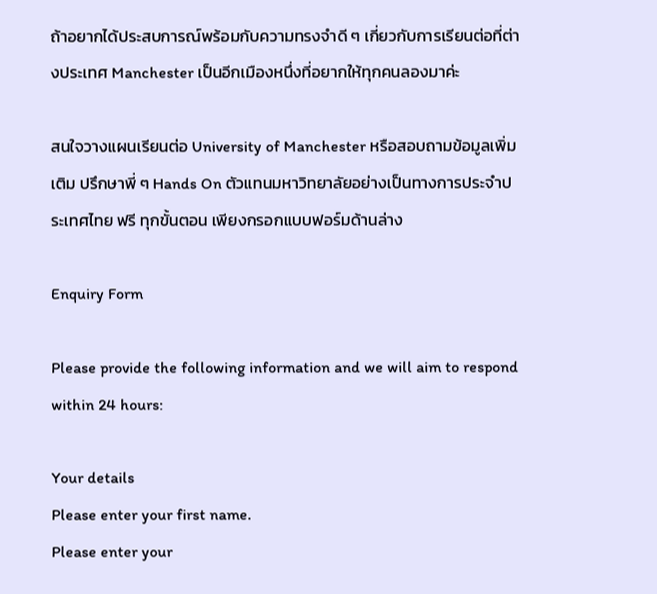ถ้าอยากได้ประสบการณ์พร้อมกับความทรงจำดี ๆ เกี่ยวกับการเรียนต่อที่ต่างประเทศ Manchester เป็นอีกเมืองหนึ่งที่อยากให้ทุกคนลองมาค่ะ

สนใจวางแผนเรียนต่อ University of Manchester หรือสอบถามข้อมูลเพิ่มเติม ปรึกษาพี่ ๆ Hands On ตัวแทนมหาวิทยาลัยอย่างเป็นทางการประจำประเทศไทย ฟรี ทุกขั้นตอน เพียงกรอกแบบฟอร์มด้านล่าง

Enquiry Form

Please provide the following information and we will aim to respond within 24 hours:

Your details
Please enter your first name.
Please enter your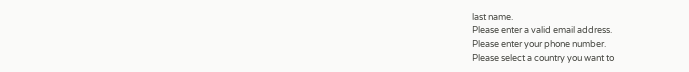last name.
Please enter a valid email address.
Please enter your phone number.
Please select a country you want to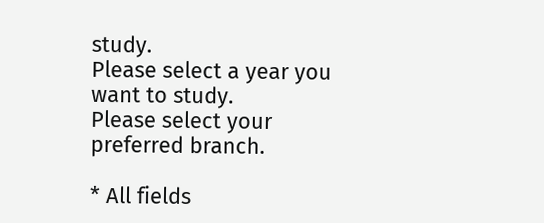study.
Please select a year you want to study.
Please select your preferred branch.

* All fields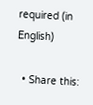required (in English)

  • Share this: